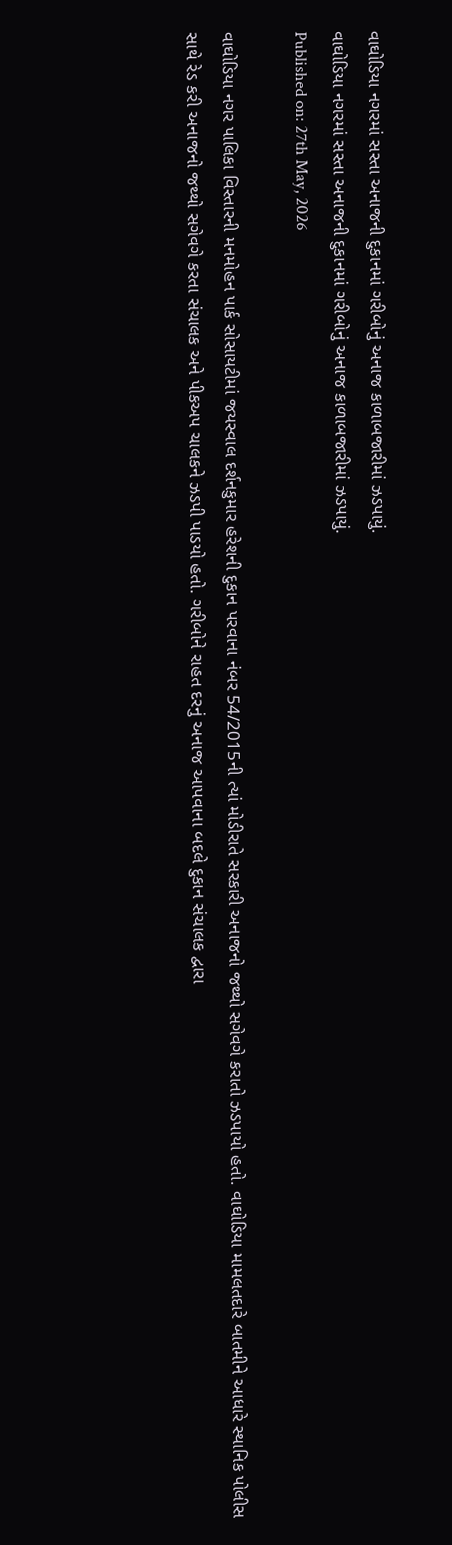વાઘોડિયા નગરમાં સસ્તા અનાજની દુકાનમાં ગરીબોનું અનાજ કાળાબજારીમાં ઝડપાયું.
વાઘોડિયા નગરમાં સસ્તા અનાજની દુકાનમાં ગરીબોનું અનાજ કાળાબજારીમાં ઝડપાયું.
Published on: 27th May, 2026

વાઘોડિયા નગર પાલિકા વિસ્તારની મનમોહન પાર્ક સોસાયટીમાં જયસ્વાલ દર્શનકુમાર હરેશની દુકાન પરવાના નંબર 54/2015ની ત્યાં મોડીરાતે સરકારી અનાજનો જથ્થો સગેવગે કરાતો ઝડપાયો હતો. વાઘોડિયા મામલતદારે બાતમીને આધારે સ્થાનિક પોલીસ સાથે રેડ કરી અનાજનો જથ્થો સગેવગે કરતા સંચાલક અને પીકઅપ ચાલકને ઝડપી પાડયો હતો. ગરીબોને રાહત દરનું અનાજ આપવાના બદલે દુકાન સંચાલક દ્વારા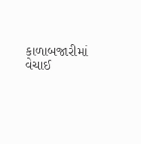કાળાબજારીમાં વેચાઈ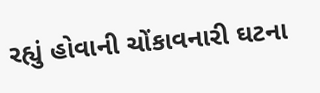રહ્યું હોવાની ચોંકાવનારી ઘટના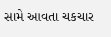સામે આવતા ચકચાર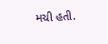મચી હતી.